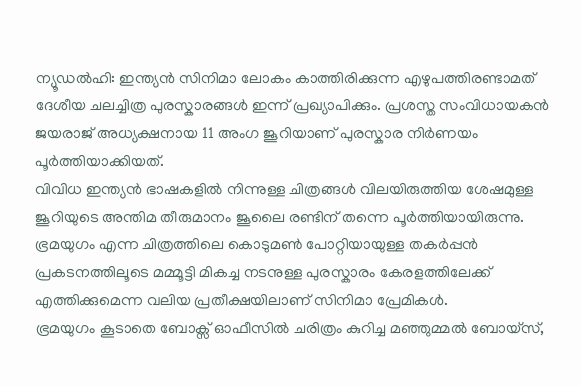ന്യൂഡൽഹി: ഇന്ത്യൻ സിനിമാ ലോകം കാത്തിരിക്കുന്ന എഴുപത്തിരണ്ടാമത് ദേശീയ ചലച്ചിത്ര പുരസ്കാരങ്ങൾ ഇന്ന് പ്രഖ്യാപിക്കും. പ്രശസ്ത സംവിധായകൻ ജയരാജ് അധ്യക്ഷനായ 11 അംഗ ജൂറിയാണ് പുരസ്കാര നിർണയം പൂർത്തിയാക്കിയത്.
വിവിധ ഇന്ത്യൻ ഭാഷകളിൽ നിന്നുള്ള ചിത്രങ്ങൾ വിലയിരുത്തിയ ശേഷമുള്ള ജൂറിയുടെ അന്തിമ തീരുമാനം ജൂലൈ രണ്ടിന് തന്നെ പൂർത്തിയായിരുന്നു.
ഭ്രമയുഗം എന്ന ചിത്രത്തിലെ കൊടുമൺ പോറ്റിയായുള്ള തകർപ്പൻ പ്രകടനത്തിലൂടെ മമ്മൂട്ടി മികച്ച നടനുള്ള പുരസ്കാരം കേരളത്തിലേക്ക് എത്തിക്കുമെന്ന വലിയ പ്രതീക്ഷയിലാണ് സിനിമാ പ്രേമികൾ.
ഭ്രമയുഗം കൂടാതെ ബോക്സ് ഓഫീസിൽ ചരിത്രം കുറിച്ച മഞ്ഞുമ്മൽ ബോയ്സ്,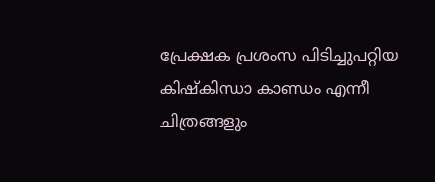പ്രേക്ഷക പ്രശംസ പിടിച്ചുപറ്റിയ കിഷ്കിന്ധാ കാണ്ഡം എന്നീ ചിത്രങ്ങളും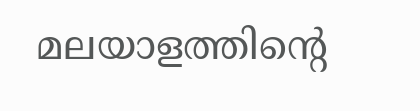മലയാളത്തിന്റെ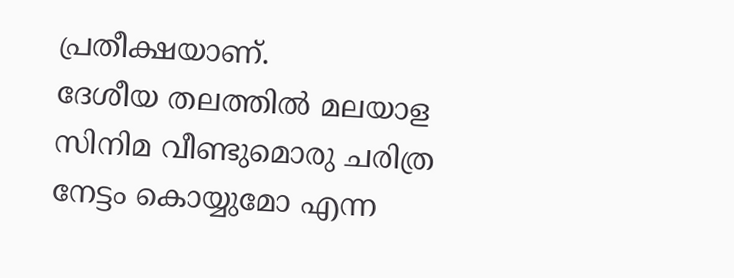പ്രതീക്ഷയാണ്.
ദേശീയ തലത്തിൽ മലയാള സിനിമ വീണ്ടുമൊരു ചരിത്ര നേട്ടം കൊയ്യുമോ എന്ന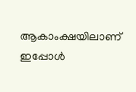ആകാംക്ഷയിലാണ് ഇപ്പോൾ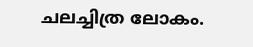ചലച്ചിത്ര ലോകം.